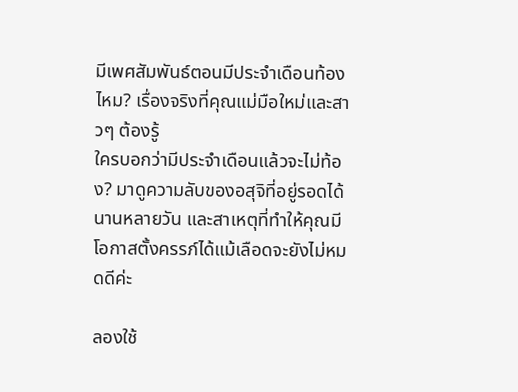มีเพศสัมพันธ์ตอนมีประจำเดือนท้องไหม? เรื่องจริงที่คุณแม่มือใหม่และสาวๆ ต้องรู้
ใครบอกว่ามีประจำเดือนแล้วจะไม่ท้อง? มาดูความลับของอสุจิที่อยู่รอดได้นานหลายวัน และสาเหตุที่ทำให้คุณมีโอกาสตั้งครรภ์ได้แม้เลือดจะยังไม่หมดดีค่ะ

ลองใช้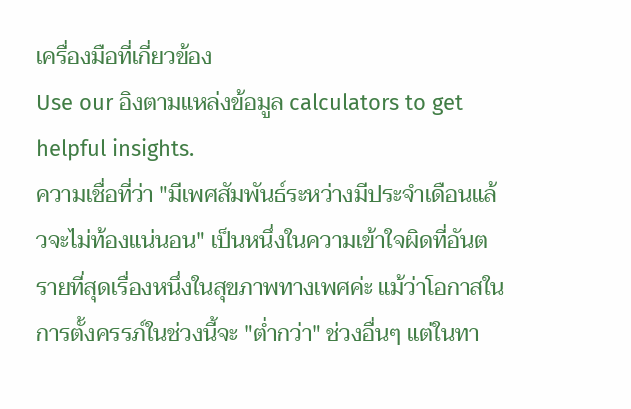เครื่องมือที่เกี่ยวข้อง
Use our อิงตามแหล่งข้อมูล calculators to get helpful insights.
ความเชื่อที่ว่า "มีเพศสัมพันธ์ระหว่างมีประจำเดือนแล้วจะไม่ท้องแน่นอน" เป็นหนึ่งในความเข้าใจผิดที่อันตรายที่สุดเรื่องหนึ่งในสุขภาพทางเพศค่ะ แม้ว่าโอกาสในการตั้งครรภ์ในช่วงนี้จะ "ต่ำกว่า" ช่วงอื่นๆ แต่ในทา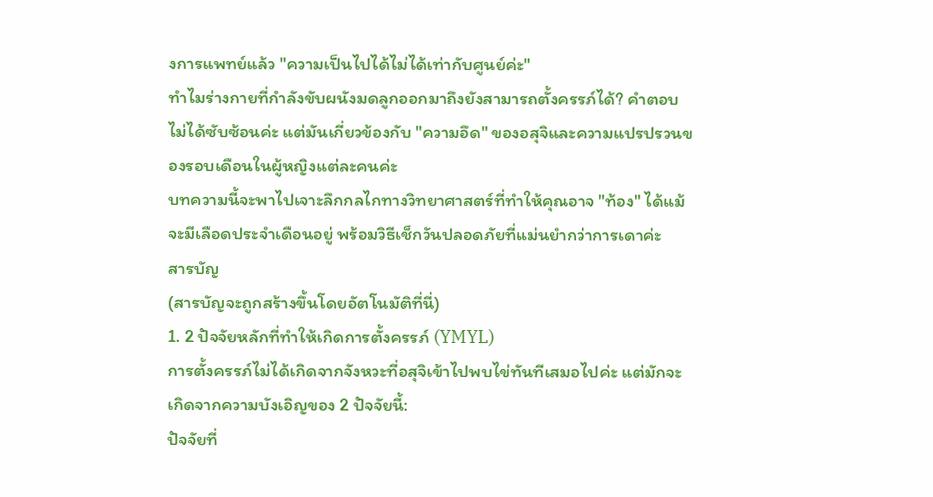งการแพทย์แล้ว "ความเป็นไปได้ไม่ได้เท่ากับศูนย์ค่ะ"
ทำไมร่างกายที่กำลังขับผนังมดลูกออกมาถึงยังสามารถตั้งครรภ์ได้? คำตอบไม่ได้ซับซ้อนค่ะ แต่มันเกี่ยวข้องกับ "ความอึด" ของอสุจิและความแปรปรวนของรอบเดือนในผู้หญิงแต่ละคนค่ะ
บทความนี้จะพาไปเจาะลึกกลไกทางวิทยาศาสตร์ที่ทำให้คุณอาจ "ท้อง" ได้แม้จะมีเลือดประจำเดือนอยู่ พร้อมวิธีเช็กวันปลอดภัยที่แม่นยำกว่าการเดาค่ะ
สารบัญ
(สารบัญจะถูกสร้างขึ้นโดยอัตโนมัติที่นี่)
1. 2 ปัจจัยหลักที่ทำให้เกิดการตั้งครรภ์ (YMYL)
การตั้งครรภ์ไม่ได้เกิดจากจังหวะที่อสุจิเข้าไปพบไข่ทันทีเสมอไปค่ะ แต่มักจะเกิดจากความบังเอิญของ 2 ปัจจัยนี้:
ปัจจัยที่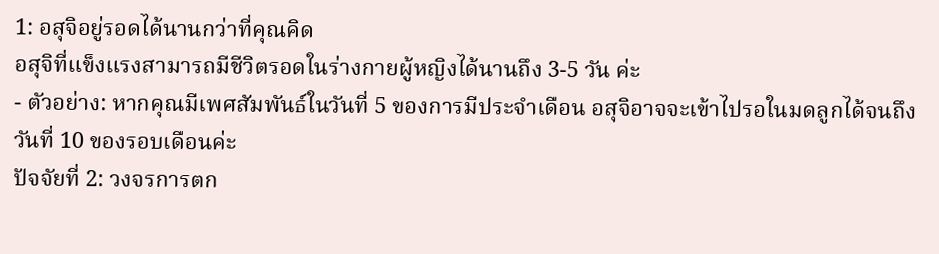1: อสุจิอยู่รอดได้นานกว่าที่คุณคิด
อสุจิที่แข็งแรงสามารถมีชีวิตรอดในร่างกายผู้หญิงได้นานถึง 3-5 วัน ค่ะ
- ตัวอย่าง: หากคุณมีเพศสัมพันธ์ในวันที่ 5 ของการมีประจำเดือน อสุจิอาจจะเข้าไปรอในมดลูกได้จนถึงวันที่ 10 ของรอบเดือนค่ะ
ปัจจัยที่ 2: วงจรการตก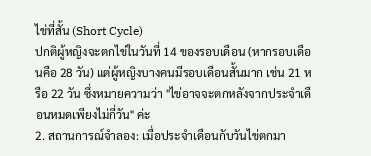ไข่ที่สั้น (Short Cycle)
ปกติผู้หญิงจะตกไข่ในวันที่ 14 ของรอบเดือน (หากรอบเดือนคือ 28 วัน) แต่ผู้หญิงบางคนมีรอบเดือนสั้นมาก เช่น 21 หรือ 22 วัน ซึ่งหมายความว่า "ไข่อาจจะตกหลังจากประจำเดือนหมดเพียงไม่กี่วัน" ค่ะ
2. สถานการณ์จำลอง: เมื่อประจำเดือนกับวันไข่ตกมา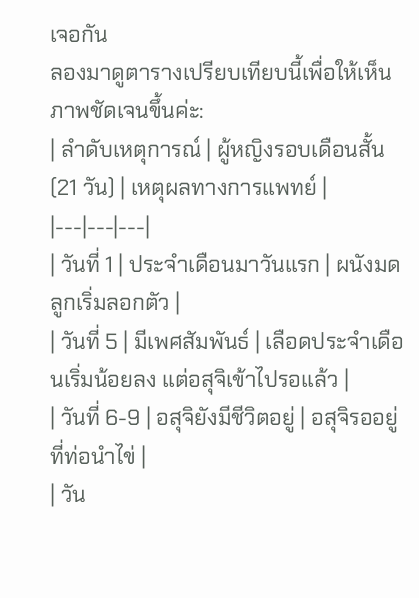เจอกัน
ลองมาดูตารางเปรียบเทียบนี้เพื่อให้เห็นภาพชัดเจนขึ้นค่ะ:
| ลำดับเหตุการณ์ | ผู้หญิงรอบเดือนสั้น (21 วัน) | เหตุผลทางการแพทย์ |
|---|---|---|
| วันที่ 1 | ประจำเดือนมาวันแรก | ผนังมดลูกเริ่มลอกตัว |
| วันที่ 5 | มีเพศสัมพันธ์ | เลือดประจำเดือนเริ่มน้อยลง แต่อสุจิเข้าไปรอแล้ว |
| วันที่ 6-9 | อสุจิยังมีชีวิตอยู่ | อสุจิรออยู่ที่ท่อนำไข่ |
| วัน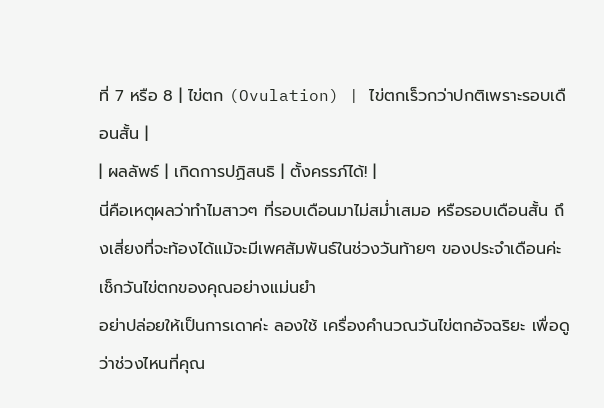ที่ 7 หรือ 8 | ไข่ตก (Ovulation) | ไข่ตกเร็วกว่าปกติเพราะรอบเดือนสั้น |
| ผลลัพธ์ | เกิดการปฏิสนธิ | ตั้งครรภ์ได้! |
นี่คือเหตุผลว่าทำไมสาวๆ ที่รอบเดือนมาไม่สม่ำเสมอ หรือรอบเดือนสั้น ถึงเสี่ยงที่จะท้องได้แม้จะมีเพศสัมพันธ์ในช่วงวันท้ายๆ ของประจำเดือนค่ะ
เช็กวันไข่ตกของคุณอย่างแม่นยำ
อย่าปล่อยให้เป็นการเดาค่ะ ลองใช้ เครื่องคำนวณวันไข่ตกอัจฉริยะ เพื่อดูว่าช่วงไหนที่คุณ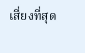เสี่ยงที่สุด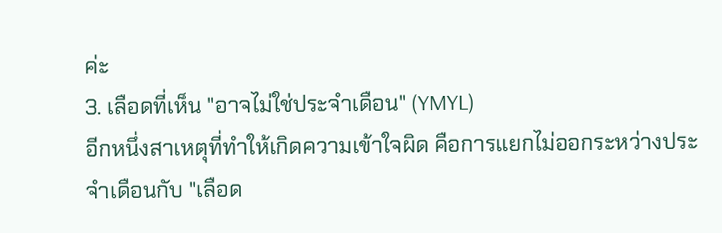ค่ะ
3. เลือดที่เห็น "อาจไม่ใช่ประจำเดือน" (YMYL)
อีกหนึ่งสาเหตุที่ทำให้เกิดความเข้าใจผิด คือการแยกไม่ออกระหว่างประจำเดือนกับ "เลือด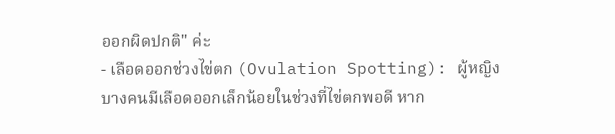ออกผิดปกติ" ค่ะ
- เลือดออกช่วงไข่ตก (Ovulation Spotting): ผู้หญิงบางคนมีเลือดออกเล็กน้อยในช่วงที่ไข่ตกพอดี หาก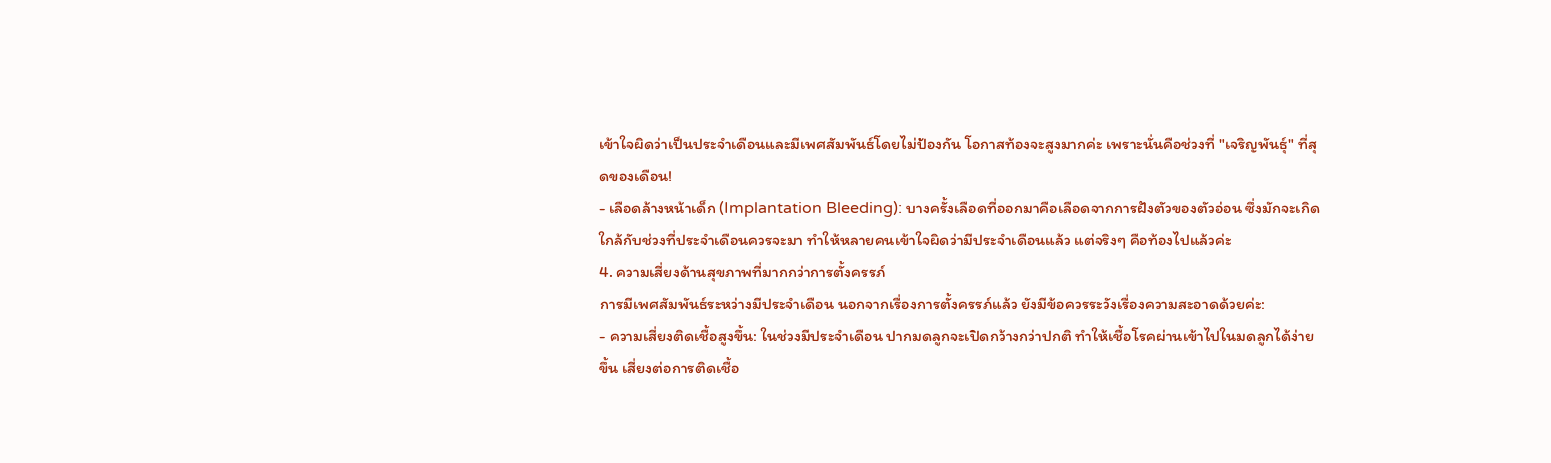เข้าใจผิดว่าเป็นประจำเดือนและมีเพศสัมพันธ์โดยไม่ป้องกัน โอกาสท้องจะสูงมากค่ะ เพราะนั่นคือช่วงที่ "เจริญพันธุ์" ที่สุดของเดือน!
- เลือดล้างหน้าเด็ก (Implantation Bleeding): บางครั้งเลือดที่ออกมาคือเลือดจากการฝังตัวของตัวอ่อน ซึ่งมักจะเกิดใกล้กับช่วงที่ประจำเดือนควรจะมา ทำให้หลายคนเข้าใจผิดว่ามีประจำเดือนแล้ว แต่จริงๆ คือท้องไปแล้วค่ะ
4. ความเสี่ยงด้านสุขภาพที่มากกว่าการตั้งครรภ์
การมีเพศสัมพันธ์ระหว่างมีประจำเดือน นอกจากเรื่องการตั้งครรภ์แล้ว ยังมีข้อควรระวังเรื่องความสะอาดด้วยค่ะ:
- ความเสี่ยงติดเชื้อสูงขึ้น: ในช่วงมีประจำเดือน ปากมดลูกจะเปิดกว้างกว่าปกติ ทำให้เชื้อโรคผ่านเข้าไปในมดลูกได้ง่ายขึ้น เสี่ยงต่อการติดเชื้อ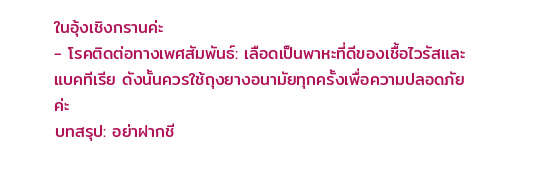ในอุ้งเชิงกรานค่ะ
- โรคติดต่อทางเพศสัมพันธ์: เลือดเป็นพาหะที่ดีของเชื้อไวรัสและแบคทีเรีย ดังนั้นควรใช้ถุงยางอนามัยทุกครั้งเพื่อความปลอดภัยค่ะ
บทสรุป: อย่าฝากชี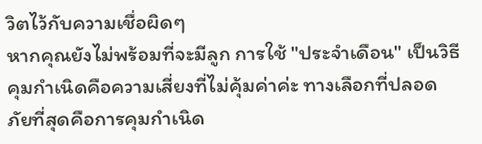วิตไว้กับความเชื่อผิดๆ
หากคุณยังไม่พร้อมที่จะมีลูก การใช้ "ประจำเดือน" เป็นวิธีคุมกำเนิดคือความเสี่ยงที่ไม่คุ้มค่าค่ะ ทางเลือกที่ปลอดภัยที่สุดคือการคุมกำเนิด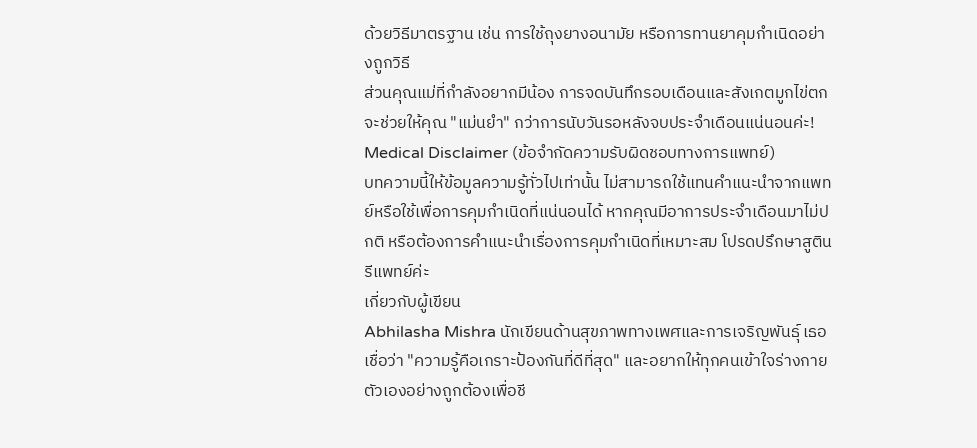ด้วยวิธีมาตรฐาน เช่น การใช้ถุงยางอนามัย หรือการทานยาคุมกำเนิดอย่างถูกวิธี
ส่วนคุณแม่ที่กำลังอยากมีน้อง การจดบันทึกรอบเดือนและสังเกตมูกไข่ตก จะช่วยให้คุณ "แม่นยำ" กว่าการนับวันรอหลังจบประจำเดือนแน่นอนค่ะ!
Medical Disclaimer (ข้อจำกัดความรับผิดชอบทางการแพทย์)
บทความนี้ให้ข้อมูลความรู้ทั่วไปเท่านั้น ไม่สามารถใช้แทนคำแนะนำจากแพทย์หรือใช้เพื่อการคุมกำเนิดที่แน่นอนได้ หากคุณมีอาการประจำเดือนมาไม่ปกติ หรือต้องการคำแนะนำเรื่องการคุมกำเนิดที่เหมาะสม โปรดปรึกษาสูตินรีแพทย์ค่ะ
เกี่ยวกับผู้เขียน
Abhilasha Mishra นักเขียนด้านสุขภาพทางเพศและการเจริญพันธุ์ เธอเชื่อว่า "ความรู้คือเกราะป้องกันที่ดีที่สุด" และอยากให้ทุกคนเข้าใจร่างกายตัวเองอย่างถูกต้องเพื่อชี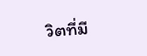วิตที่มี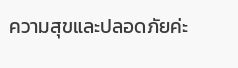ความสุขและปลอดภัยค่ะ